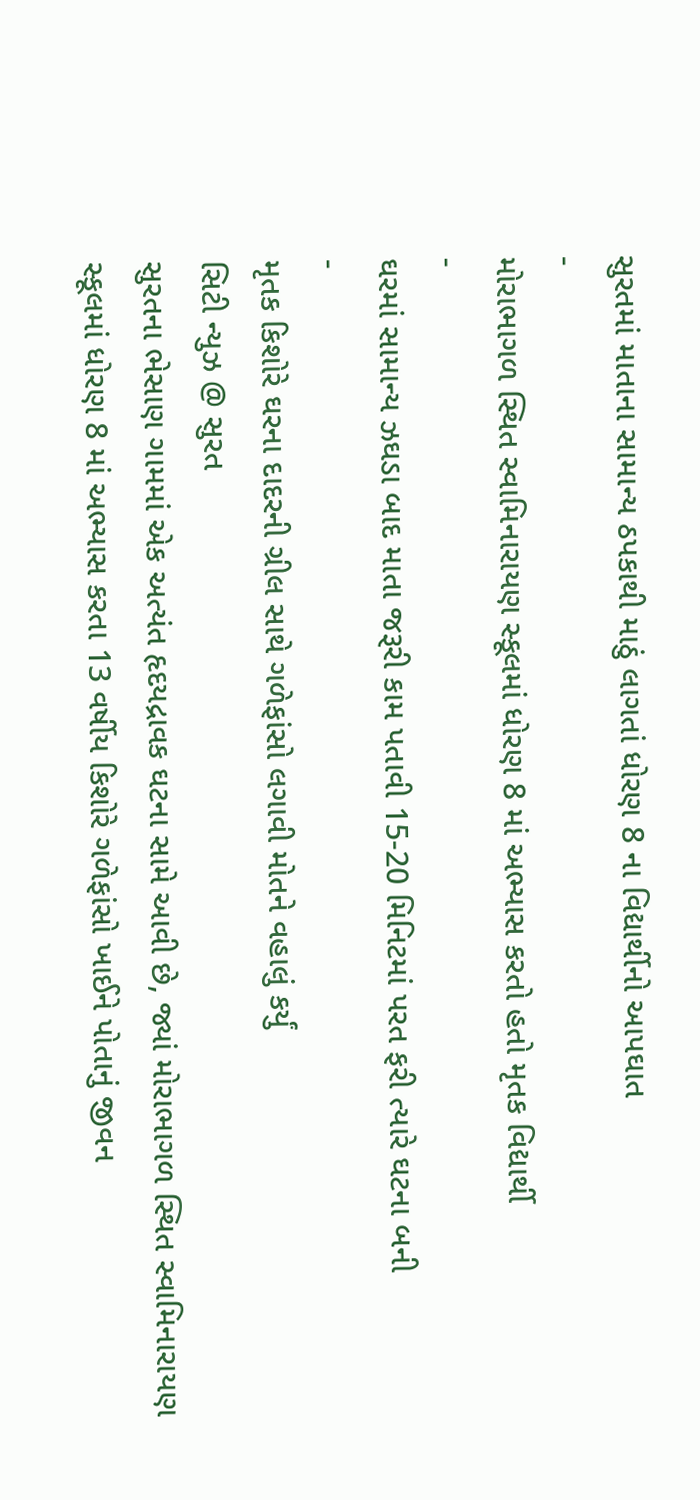સુરતમાં માતાના સામાન્ય ઠપકાથી માઠું લાગતાં ધોરણ 8 ના વિદ્યાર્થીનો આપઘાત
-
મોરાભાગળ સ્થિત સ્વામિનારાયણ સ્કૂલમાં ધોરણ 8 માં અભ્યાસ કરતો હતો મૃતક વિદ્યાર્થી
-
ઘરમાં સામાન્ય ઝઘડા બાદ માતા જરૂરી કામ પતાવી 15-20 મિનિટમાં પરત ફરી ત્યારે ઘટના બની
-
મૃતક કિશોરે ઘરના દાદરની ગ્રીલ સાથે ગળેફાંસો લગાવી મોતને વહાલું કર્યું
સિટી ન્યુઝ @ સુરત
સુરતના ભેસાણ ગામમાં એક અત્યંત હૃદયદ્રાવક ઘટના સામે આવી છે, જ્યાં મોરાભાગળ સ્થિત સ્વામિનારાયણ સ્કૂલમાં ધોરણ 8 માં અભ્યાસ કરતા 13 વર્ષીય કિશોરે ગળેફાંસો ખાઈને પોતાનું જીવન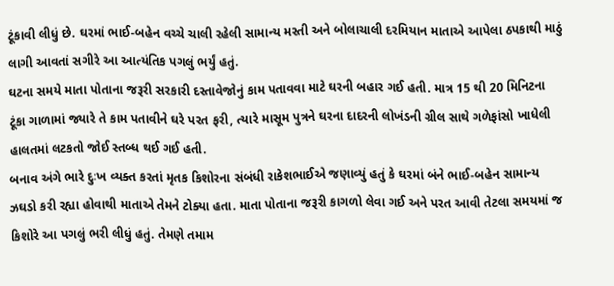ટૂંકાવી લીધું છે. ઘરમાં ભાઈ-બહેન વચ્ચે ચાલી રહેલી સામાન્ય મસ્તી અને બોલાચાલી દરમિયાન માતાએ આપેલા ઠપકાથી માઠું લાગી આવતાં સગીરે આ આત્યંતિક પગલું ભર્યું હતું.
ઘટના સમયે માતા પોતાના જરૂરી સરકારી દસ્તાવેજોનું કામ પતાવવા માટે ઘરની બહાર ગઈ હતી. માત્ર 15 થી 20 મિનિટના ટૂંકા ગાળામાં જ્યારે તે કામ પતાવીને ઘરે પરત ફરી, ત્યારે માસૂમ પુત્રને ઘરના દાદરની લોખંડની ગ્રીલ સાથે ગળેફાંસો ખાધેલી હાલતમાં લટકતો જોઈ સ્તબ્ધ થઈ ગઈ હતી.
બનાવ અંગે ભારે દુઃખ વ્યક્ત કરતાં મૃતક કિશોરના સંબંધી રાકેશભાઈએ જણાવ્યું હતું કે ઘરમાં બંને ભાઈ-બહેન સામાન્ય ઝઘડો કરી રહ્યા હોવાથી માતાએ તેમને ટોક્યા હતા. માતા પોતાના જરૂરી કાગળો લેવા ગઈ અને પરત આવી તેટલા સમયમાં જ કિશોરે આ પગલું ભરી લીધું હતું. તેમણે તમામ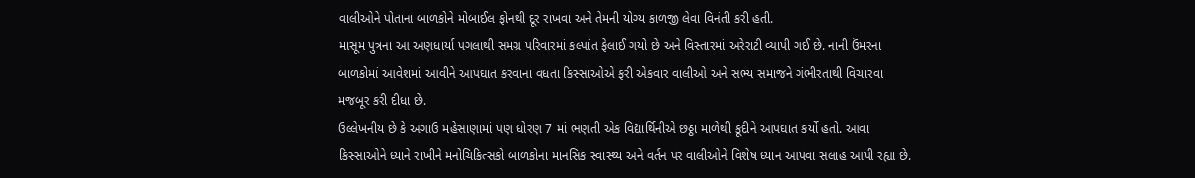વાલીઓને પોતાના બાળકોને મોબાઈલ ફોનથી દૂર રાખવા અને તેમની યોગ્ય કાળજી લેવા વિનંતી કરી હતી.
માસૂમ પુત્રના આ અણધાર્યા પગલાથી સમગ્ર પરિવારમાં કલ્પાંત ફેલાઈ ગયો છે અને વિસ્તારમાં અરેરાટી વ્યાપી ગઈ છે. નાની ઉંમરના બાળકોમાં આવેશમાં આવીને આપઘાત કરવાના વધતા કિસ્સાઓએ ફરી એકવાર વાલીઓ અને સભ્ય સમાજને ગંભીરતાથી વિચારવા મજબૂર કરી દીધા છે.
ઉલ્લેખનીય છે કે અગાઉ મહેસાણામાં પણ ધોરણ 7 માં ભણતી એક વિદ્યાર્થિનીએ છઠ્ઠા માળેથી કૂદીને આપઘાત કર્યો હતો. આવા કિસ્સાઓને ધ્યાને રાખીને મનોચિકિત્સકો બાળકોના માનસિક સ્વાસ્થ્ય અને વર્તન પર વાલીઓને વિશેષ ધ્યાન આપવા સલાહ આપી રહ્યા છે.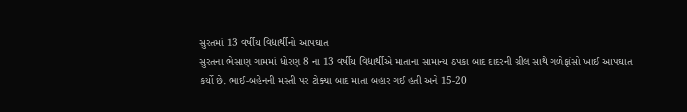સુરતમાં 13 વર્ષીય વિદ્યાર્થીનો આપઘાત
સુરતના ભેસાણ ગામમાં ધોરણ 8 ના 13 વર્ષીય વિદ્યાર્થીએ માતાના સામાન્ય ઠપકા બાદ દાદરની ગ્રીલ સાથે ગળેફાંસો ખાઈ આપઘાત કર્યો છે. ભાઈ-બહેનની મસ્તી પર ટોક્યા બાદ માતા બહાર ગઈ હતી અને 15-20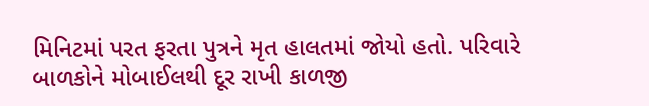મિનિટમાં પરત ફરતા પુત્રને મૃત હાલતમાં જોયો હતો. પરિવારે બાળકોને મોબાઈલથી દૂર રાખી કાળજી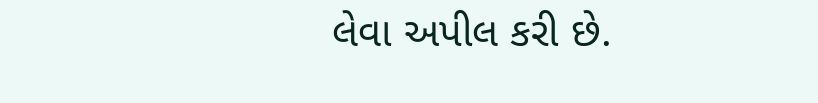લેવા અપીલ કરી છે.